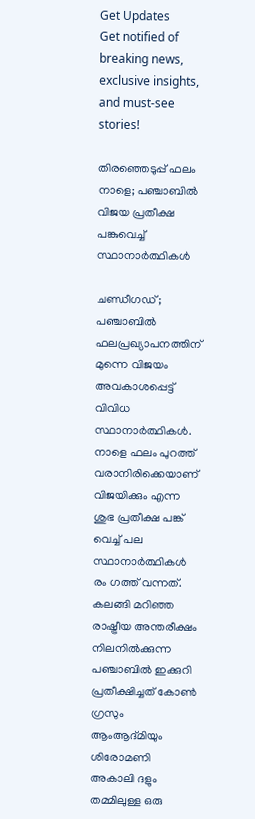Get Updates
Get notified of breaking news, exclusive insights, and must-see stories!

തിരഞ്ഞെടുപ്പ് ഫലം നാളെ; പഞ്ചാബിൽ വിജയ പ്രതീക്ഷ പങ്കുവെച്ച് സ്ഥാനാർത്ഥികൾ

ചണ്ഡീഗഡ്; പഞ്ചാബിൽ ഫലപ്രഖ്യാപനത്തിന് മുന്നെ വിജയം അവകാശപ്പെട്ട് വിവിധ സ്ഥാനാർത്ഥികൾ. നാളെ ഫലം പുറത്ത് വരാനിരിക്കെയാണ് വിജയിക്കും എന്ന ശുഭ പ്രതീക്ഷ പങ്ക് വെച്ച് പല സ്ഥാനാർത്ഥികൾ രം ഗത്ത് വന്നത്. കലങ്ങി മറിഞ്ഞ രാഷ്ട്രീയ അന്തരീക്ഷം നിലനിൽക്കുന്ന പഞ്ചാബിൽ ഇക്കുറി പ്രതീക്ഷിച്ചത് കോൺ ഗ്രസും ആംആദ്മിയും ശിരോമണി അകാലി ദളും തമ്മിലുള്ള ഒരു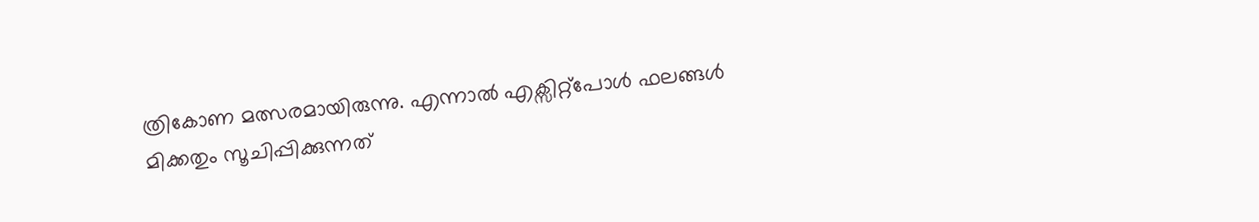ത്രികോണ മത്സരമായിരുന്നു. എന്നാൽ എക്സിറ്റ്പോൾ ഫലങ്ങൾ മിക്കതും സൂചിപ്പിക്കുന്നത്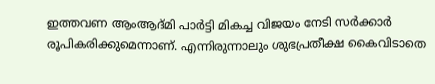ഇത്തവണ ആംആദ്മി പാർട്ടി മികച്ച വിജയം നേടി സർക്കാർ രൂപികരിക്കുമെന്നാണ്. എന്നിരുന്നാലും ശുഭപ്രതീക്ഷ കൈവിടാതെ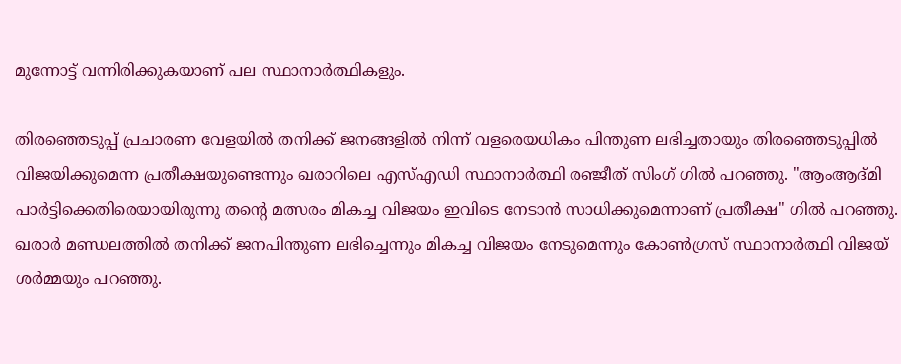മുന്നോട്ട് വന്നിരിക്കുകയാണ് പല സ്ഥാനാർത്ഥികളും.

തിരഞ്ഞെടുപ്പ് പ്രചാരണ വേളയിൽ തനിക്ക് ജനങ്ങളിൽ നിന്ന് വളരെയധികം പിന്തുണ ലഭിച്ചതായും തിരഞ്ഞെടുപ്പിൽ വിജയിക്കുമെന്ന പ്രതീക്ഷയുണ്ടെന്നും ഖരാറിലെ എസ്എഡി സ്ഥാനാർത്ഥി രഞ്ജീത് സിംഗ് ഗിൽ പറഞ്ഞു. "ആംആദ്മി പാർട്ടിക്കെതിരെയായിരുന്നു തന്റെ മത്സരം മികച്ച വിജയം ഇവിടെ നേടാൻ സാധിക്കുമെന്നാണ് പ്രതീക്ഷ" ഗിൽ പറഞ്ഞു. ഖരാർ മണ്ഡലത്തിൽ തനിക്ക് ജനപിന്തുണ ലഭിച്ചെന്നും മികച്ച വിജയം നേടുമെന്നും കോൺഗ്രസ് സ്ഥാനാർത്ഥി വിജയ് ശർമ്മയും പറഞ്ഞു.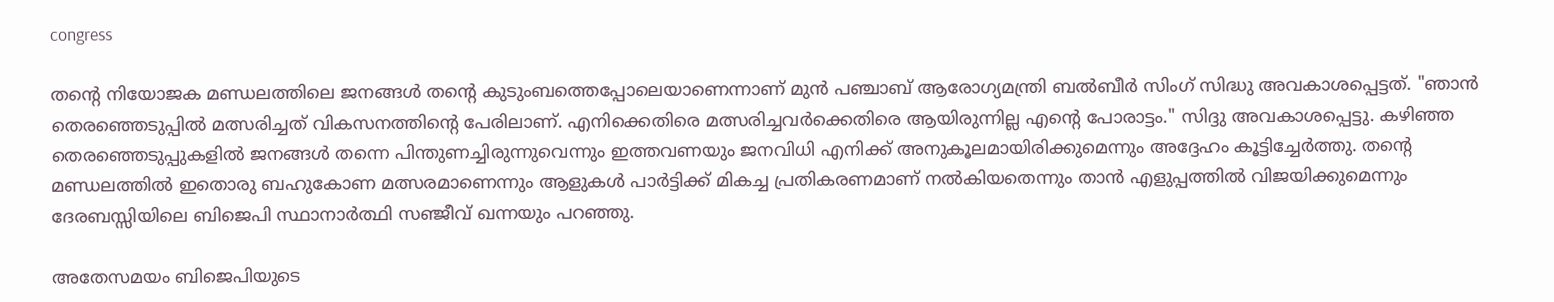congress

തന്റെ നിയോജക മണ്ഡലത്തിലെ ജനങ്ങൾ തന്റെ കുടുംബത്തെപ്പോലെയാണെന്നാണ് മുൻ പഞ്ചാബ് ആരോഗ്യമന്ത്രി ബൽബീർ സിംഗ് സിദ്ധു അവകാശപ്പെട്ടത്. "ഞാൻ തെരഞ്ഞെടുപ്പിൽ മത്സരിച്ചത് വികസനത്തിന്റെ പേരിലാണ്. എനിക്കെതിരെ മത്സരിച്ചവർക്കെതിരെ ആയിരുന്നില്ല എന്റെ പോരാട്ടം." സിദ്ദു അവകാശപ്പെട്ടു. കഴിഞ്ഞ തെരഞ്ഞെടുപ്പുകളിൽ ജനങ്ങൾ തന്നെ പിന്തുണച്ചിരുന്നുവെന്നും ഇത്തവണയും ജനവിധി എനിക്ക് അനുകൂലമായിരിക്കുമെന്നും അദ്ദേഹം കൂട്ടിച്ചേർത്തു. തന്റെ മണ്ഡലത്തിൽ ഇതൊരു ബഹുകോണ മത്സരമാണെന്നും ആളുകൾ പാർട്ടിക്ക് മികച്ച പ്രതികരണമാണ് നൽകിയതെന്നും താൻ എളുപ്പത്തിൽ വിജയിക്കുമെന്നും ദേരബസ്സിയിലെ ബിജെപി സ്ഥാനാർത്ഥി സഞ്ജീവ് ഖന്നയും പറഞ്ഞു.

അതേസമയം ബിജെപിയുടെ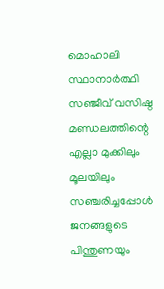മൊഹാലി സ്ഥാനാർത്ഥി സഞ്ജീവ് വസിഷ്ഠ മണ്ഡലത്തിന്റെ എല്ലാ മുക്കിലും മൂലയിലും സഞ്ചരിച്ചപ്പോൾ ജനങ്ങളുടെ പിന്തുണയും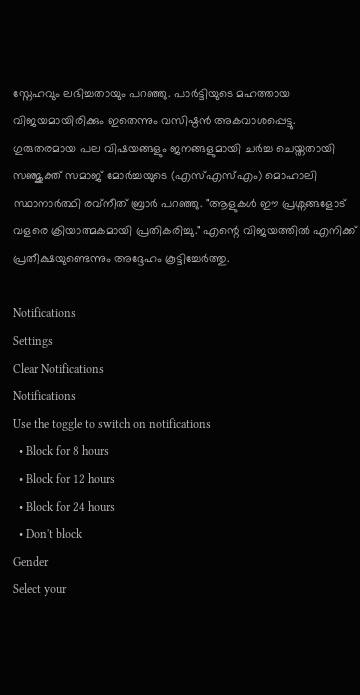സ്നേഹവും ലഭിച്ചതായും പറഞ്ഞു. പാർട്ടിയുടെ മഹത്തായ വിജയമായിരിക്കും ഇതെന്നും വസിഷ്ഠൻ അകവാശപ്പെട്ടു. ഗുരുതരമായ പല വിഷയങ്ങളും ജനങ്ങളുമായി ചർച്ച ചെയ്തതായി സഞ്ജുക്ത് സമാജ് മോർച്ചയുടെ (എസ്എസ്എം) മൊഹാലി സ്ഥാനാർത്ഥി രവ്നീത് ബ്രാർ പറഞ്ഞു. "ആളുകൾ ഈ പ്രശ്നങ്ങളോട് വളരെ ക്രിയാത്മകമായി പ്രതികരിച്ചു." എന്റെ വിജയത്തിൽ എനിക്ക് പ്രതീക്ഷയുണ്ടെന്നും അദ്ദേഹം കൂട്ടിച്ചേർത്തു.

Notifications
Settings
Clear Notifications
Notifications
Use the toggle to switch on notifications
  • Block for 8 hours
  • Block for 12 hours
  • Block for 24 hours
  • Don't block
Gender
Select your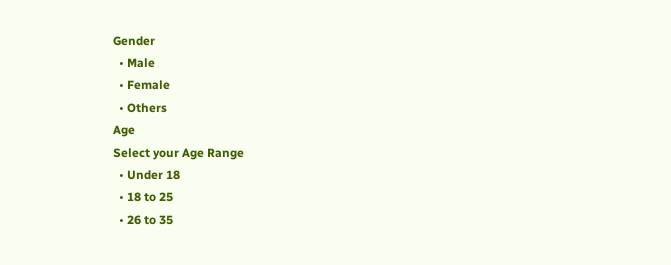Gender
  • Male
  • Female
  • Others
Age
Select your Age Range
  • Under 18
  • 18 to 25
  • 26 to 35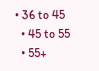• 36 to 45
  • 45 to 55
  • 55+